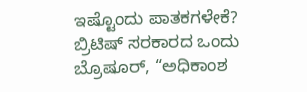ಇಷ್ಟೊಂದು ಪಾತಕಗಳೇಕೆ?
ಬ್ರಿಟಿಷ್ ಸರಕಾರದ ಒಂದು ಬ್ರೊಷೂರ್, “ಅಧಿಕಾಂಶ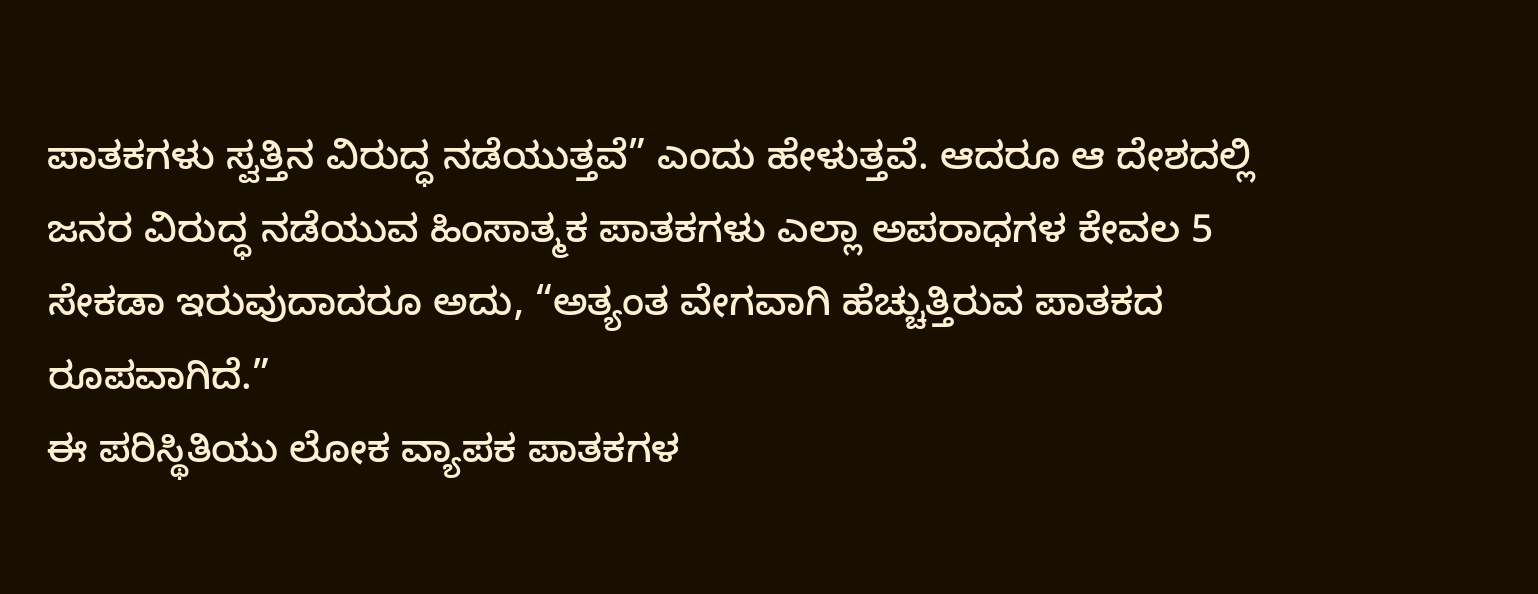ಪಾತಕಗಳು ಸ್ವತ್ತಿನ ವಿರುದ್ಧ ನಡೆಯುತ್ತವೆ” ಎಂದು ಹೇಳುತ್ತವೆ. ಆದರೂ ಆ ದೇಶದಲ್ಲಿ ಜನರ ವಿರುದ್ಧ ನಡೆಯುವ ಹಿಂಸಾತ್ಮಕ ಪಾತಕಗಳು ಎಲ್ಲಾ ಅಪರಾಧಗಳ ಕೇವಲ 5 ಸೇಕಡಾ ಇರುವುದಾದರೂ ಅದು, “ಅತ್ಯಂತ ವೇಗವಾಗಿ ಹೆಚ್ಚುತ್ತಿರುವ ಪಾತಕದ ರೂಪವಾಗಿದೆ.”
ಈ ಪರಿಸ್ಥಿತಿಯು ಲೋಕ ವ್ಯಾಪಕ ಪಾತಕಗಳ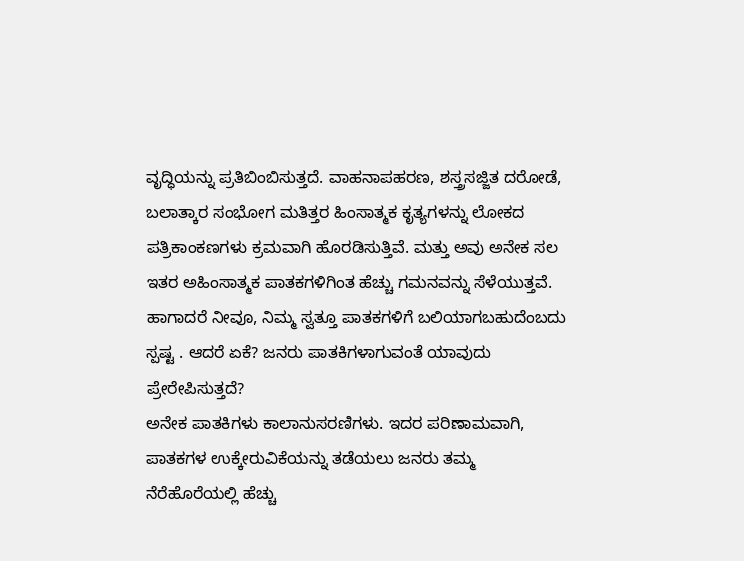ವೃದ್ಧಿಯನ್ನು ಪ್ರತಿಬಿಂಬಿಸುತ್ತದೆ. ವಾಹನಾಪಹರಣ, ಶಸ್ತ್ರಸಜ್ಜಿತ ದರೋಡೆ, ಬಲಾತ್ಕಾರ ಸಂಭೋಗ ಮತಿತ್ತರ ಹಿಂಸಾತ್ಮಕ ಕೃತ್ಯಗಳನ್ನು ಲೋಕದ ಪತ್ರಿಕಾಂಕಣಗಳು ಕ್ರಮವಾಗಿ ಹೊರಡಿಸುತ್ತಿವೆ. ಮತ್ತು ಅವು ಅನೇಕ ಸಲ ಇತರ ಅಹಿಂಸಾತ್ಮಕ ಪಾತಕಗಳಿಗಿಂತ ಹೆಚ್ಚು ಗಮನವನ್ನು ಸೆಳೆಯುತ್ತವೆ. ಹಾಗಾದರೆ ನೀವೂ, ನಿಮ್ಮ ಸ್ವತ್ತೂ ಪಾತಕಗಳಿಗೆ ಬಲಿಯಾಗಬಹುದೆಂಬದು ಸ್ಪಷ್ಟ . ಆದರೆ ಏಕೆ? ಜನರು ಪಾತಕಿಗಳಾಗುವಂತೆ ಯಾವುದು ಪ್ರೇರೇಪಿಸುತ್ತದೆ?
ಅನೇಕ ಪಾತಕಿಗಳು ಕಾಲಾನುಸರಣಿಗಳು. ಇದರ ಪರಿಣಾಮವಾಗಿ, ಪಾತಕಗಳ ಉಕ್ಕೇರುವಿಕೆಯನ್ನು ತಡೆಯಲು ಜನರು ತಮ್ಮ ನೆರೆಹೊರೆಯಲ್ಲಿ ಹೆಚ್ಚು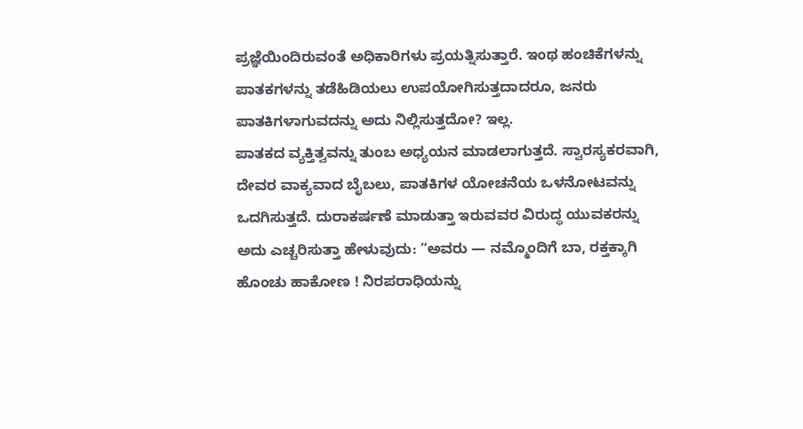ಪ್ರಜ್ಞೆಯಿಂದಿರುವಂತೆ ಅಧಿಕಾರಿಗಳು ಪ್ರಯತ್ನಿಸುತ್ತಾರೆ. ಇಂಥ ಹಂಚಿಕೆಗಳನ್ನು ಪಾತಕಗಳನ್ನು ತಡೆಹಿಡಿಯಲು ಉಪಯೋಗಿಸುತ್ತದಾದರೂ, ಜನರು ಪಾತಕಿಗಳಾಗುವದನ್ನು ಅದು ನಿಲ್ಲಿಸುತ್ತದೋ? ಇಲ್ಲ.
ಪಾತಕದ ವ್ಯಕ್ತಿತ್ವವನ್ನು ತುಂಬ ಅಧ್ಯಯನ ಮಾಡಲಾಗುತ್ತದೆ. ಸ್ವಾರಸ್ಯಕರವಾಗಿ, ದೇವರ ವಾಕ್ಯವಾದ ಬೈಬಲು, ಪಾತಕಿಗಳ ಯೋಚನೆಯ ಒಳನೋಟವನ್ನು ಒದಗಿಸುತ್ತದೆ. ದುರಾಕರ್ಷಣೆ ಮಾಡುತ್ತಾ ಇರುವವರ ವಿರುದ್ಧ ಯುವಕರನ್ನು ಅದು ಎಚ್ಚರಿಸುತ್ತಾ ಹೇಳುವುದು: “ಅವರು — ನಮ್ಮೊಂದಿಗೆ ಬಾ, ರಕ್ತಕ್ಕಾಗಿ ಹೊಂಚು ಹಾಕೋಣ ! ನಿರಪರಾಧಿಯನ್ನು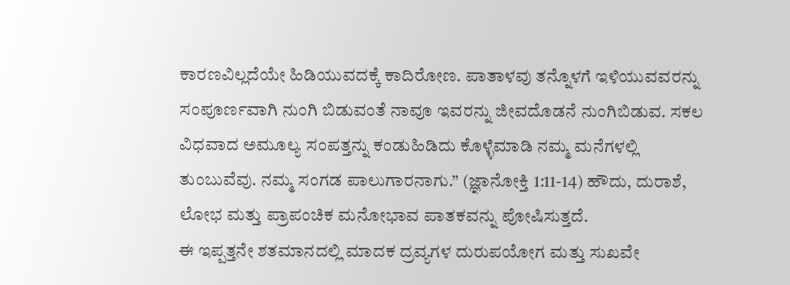ಕಾರಣವಿಲ್ಲದೆಯೇ ಹಿಡಿಯುವದಕ್ಕೆ ಕಾದಿರೋಣ. ಪಾತಾಳವು ತನ್ನೊಳಗೆ ಇಳಿಯುವವರನ್ನು ಸಂಪೂರ್ಣವಾಗಿ ನುಂಗಿ ಬಿಡುವಂತೆ ನಾವೂ ಇವರನ್ನು ಜೀವದೊಡನೆ ನುಂಗಿಬಿಡುವ. ಸಕಲ ವಿಧವಾದ ಅಮೂಲ್ಯ ಸಂಪತ್ತನ್ನು ಕಂಡುಹಿಡಿದು ಕೊಳ್ಳೆಮಾಡಿ ನಮ್ಮ ಮನೆಗಳಲ್ಲಿ ತುಂಬುವೆವು. ನಮ್ಮ ಸಂಗಡ ಪಾಲುಗಾರನಾಗು.” (ಜ್ಞಾನೋಕ್ತಿ 1:11-14) ಹೌದು, ದುರಾಶೆ, ಲೋಭ ಮತ್ತು ಪ್ರಾಪಂಚಿಕ ಮನೋಭಾವ ಪಾತಕವನ್ನು ಪೋಷಿಸುತ್ತದೆ.
ಈ ಇಪ್ಪತ್ತನೇ ಶತಮಾನದಲ್ಲಿ ಮಾದಕ ದ್ರವ್ಯಗಳ ದುರುಪಯೋಗ ಮತ್ತು ಸುಖವೇ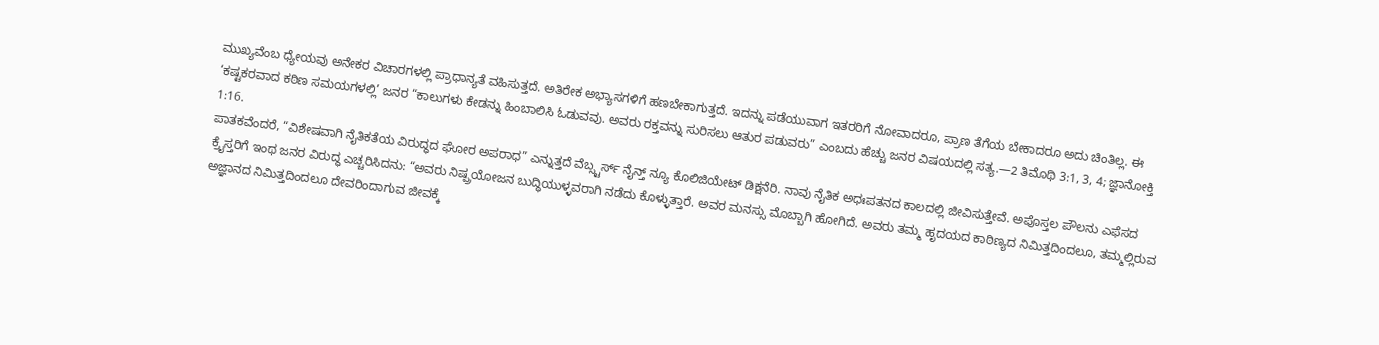ಮುಖ್ಯವೆಂಬ ಧ್ಯೇಯವು ಅನೇಕರ ವಿಚಾರಗಳಲ್ಲಿ ಪ್ರಾಧಾನ್ಯತೆ ವಹಿಸುತ್ತದೆ. ಅತಿರೇಕ ಅಭ್ಯಾಸಗಳಿಗೆ ಹಣಬೇಕಾಗುತ್ತದೆ. ಇದನ್ನು ಪಡೆಯುವಾಗ ಇತರರಿಗೆ ನೋವಾದರೂ, ಪ್ರಾಣ ತೆಗೆಯ ಬೇಕಾದರೂ ಅದು ಚಿಂತಿಲ್ಲ. ಈ ‘ಕಷ್ಟಕರವಾದ ಕಠಿಣ ಸಮಯಗಳಲ್ಲಿ’ ಜನರ “ಕಾಲುಗಳು ಕೇಡನ್ನು ಹಿಂಬಾಲಿಸಿ ಓಡುವವು. ಅವರು ರಕ್ತವನ್ನು ಸುರಿಸಲು ಆತುರ ಪಡುವರು” ಎಂಬದು ಹೆಚ್ಚು ಜನರ ವಿಷಯದಲ್ಲಿ ಸತ್ಯ.—2 ತಿಮೊಥಿ 3:1, 3, 4; ಜ್ಞಾನೋಕ್ತಿ 1:16.
ಪಾತಕವೆಂದರೆ, “ವಿಶೇಷವಾಗಿ ನೈತಿಕತೆಯ ವಿರುದ್ಧದ ಘೋರ ಅಪರಾಧ” ಎನ್ನುತ್ತದೆ ವೆಬ್ಸ್ಟರ್ಸ್ ನೈನ್ತ್ ನ್ಯೂ ಕೊಲಿಜಿಯೇಟ್ ಡಿಕ್ಷನೆರಿ. ನಾವು ನೈತಿಕ ಅಧಃಪತನದ ಕಾಲದಲ್ಲಿ ಜೀವಿಸುತ್ತೇವೆ. ಅಪೊಸ್ತಲ ಪೌಲನು ಎಫೆಸದ ಕ್ರೈಸ್ತರಿಗೆ ಇಂಥ ಜನರ ವಿರುದ್ಧ ಎಚ್ಚರಿಸಿದನು: “ಅವರು ನಿಷ್ಪ್ರಯೋಜನ ಬುದ್ಧಿಯುಳ್ಳವರಾಗಿ ನಡೆದು ಕೊಳ್ಳುತ್ತಾರೆ. ಅವರ ಮನಸ್ಸು ಮೊಬ್ಬಾಗಿ ಹೋಗಿದೆ. ಅವರು ತಮ್ಮ ಹೃದಯದ ಕಾಠಿಣ್ಯದ ನಿಮಿತ್ತದಿಂದಲೂ, ತಮ್ಮಲ್ಲಿರುವ ಅಜ್ಞಾನದ ನಿಮಿತ್ತದಿಂದಲೂ ದೇವರಿಂದಾಗುವ ಜೀವಕ್ಕೆ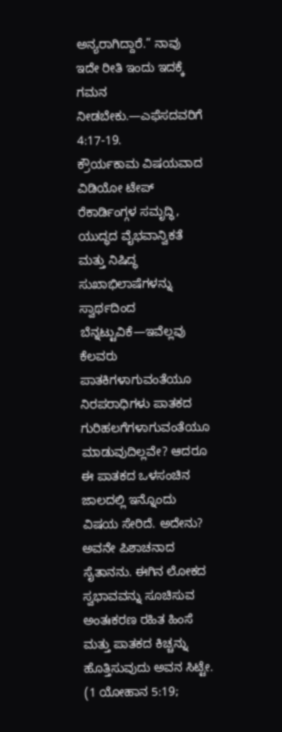ಅನ್ಯರಾಗಿದ್ದಾರೆ.” ನಾವು ಇದೇ ರೀತಿ ಇಂದು ಇದಕ್ಕೆ ಗಮನ ನೀಡಬೇಕು.—ಎಫೆಸದವರಿಗೆ 4:17-19.
ಕ್ರೌರ್ಯಕಾಮ ವಿಷಯವಾದ ವಿಡಿಯೋ ಟೇಪ್ ರೆಕಾರ್ಡಿಂಗ್ಗಳ ಸಮೃದ್ಧಿ, ಯುದ್ಧದ ವೈಭವಾನ್ವಿಕತೆ ಮತ್ತು ನಿಷಿದ್ಧ ಸುಖಾಭಿಲಾಷೆಗಳನ್ನು ಸ್ವಾರ್ಥದಿಂದ ಬೆನ್ನಟ್ಟುವಿಕೆ—ಇವೆಲ್ಲವು ಕೆಲವರು ಪಾತಕಿಗಳಾಗುವಂತೆಯೂ ನಿರಪರಾಧಿಗಳು ಪಾತಕದ ಗುರಿಹಲಗೆಗಳಾಗುವಂತೆಯೂ ಮಾಡುವುದಿಲ್ಲವೇ? ಆದರೂ ಈ ಪಾತಕದ ಒಳಸಂಚಿನ ಜಾಲದಲ್ಲಿ ಇನ್ನೊಂದು ವಿಷಯ ಸೇರಿದೆ. ಅದೇನು?
ಅವನೇ ಪಿಶಾಚನಾದ ಸೈತಾನನು. ಈಗಿನ ಲೋಕದ ಸ್ವಭಾವವನ್ನು ಸೂಚಿಸುವ ಅಂತಃಕರಣ ರಹಿತ ಹಿಂಸೆ ಮತ್ತು ಪಾತಕದ ಕಿಚ್ಚನ್ನು ಹೊತ್ತಿಸುವುದು ಅವನ ಸಿಟ್ಟೇ. (1 ಯೋಹಾನ 5:19;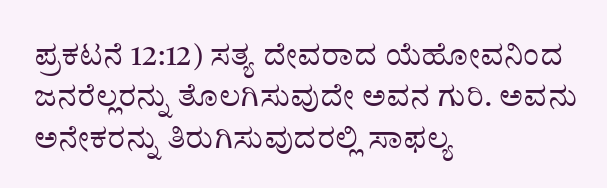ಪ್ರಕಟನೆ 12:12) ಸತ್ಯ ದೇವರಾದ ಯೆಹೋವನಿಂದ ಜನರೆಲ್ಲರನ್ನು ತೊಲಗಿಸುವುದೇ ಅವನ ಗುರಿ. ಅವನು ಅನೇಕರನ್ನು ತಿರುಗಿಸುವುದರಲ್ಲಿ ಸಾಫಲ್ಯ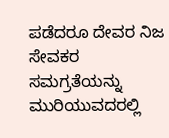ಪಡೆದರೂ ದೇವರ ನಿಜ ಸೇವಕರ ಸಮಗ್ರತೆಯನ್ನು ಮುರಿಯುವದರಲ್ಲಿ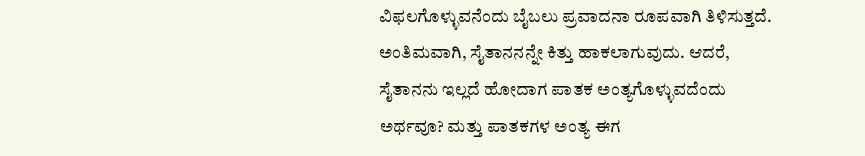ವಿಫಲಗೊಳ್ಳುವನೆಂದು ಬೈಬಲು ಪ್ರವಾದನಾ ರೂಪವಾಗಿ ತಿಳಿಸುತ್ತದೆ. ಅಂತಿಮವಾಗಿ, ಸೈತಾನನನ್ನೇ ಕಿತ್ತು ಹಾಕಲಾಗುವುದು. ಆದರೆ, ಸೈತಾನನು ಇಲ್ಲದೆ ಹೋದಾಗ ಪಾತಕ ಅಂತ್ಯಗೊಳ್ಳುವದೆಂದು ಅರ್ಥವೂ? ಮತ್ತು ಪಾತಕಗಳ ಅಂತ್ಯ ಈಗ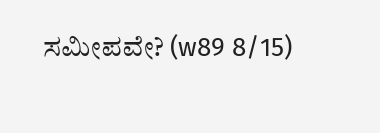ಸಮೀಪವೇ? (w89 8/15)